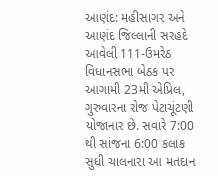આણંદ: મહીસાગર અને આણંદ જિલ્લાની સરહદે આવેલી 111-ઉમરેઠ વિધાનસભા બેઠક પર આગામી 23મી એપ્રિલ, ગુરુવારના રોજ પેટાચૂંટણી યોજાનાર છે. સવારે 7:00 થી સાંજના 6:00 કલાક સુધી ચાલનારા આ મતદાન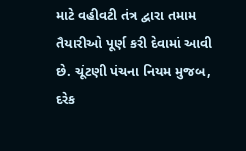માટે વહીવટી તંત્ર દ્વારા તમામ તૈયારીઓ પૂર્ણ કરી દેવામાં આવી છે. ચૂંટણી પંચના નિયમ મુજબ, દરેક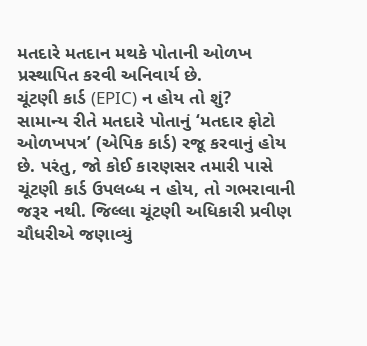મતદારે મતદાન મથકે પોતાની ઓળખ પ્રસ્થાપિત કરવી અનિવાર્ય છે.
ચૂંટણી કાર્ડ (EPIC) ન હોય તો શું?
સામાન્ય રીતે મતદારે પોતાનું ‘મતદાર ફોટો ઓળખપત્ર’ (એપિક કાર્ડ) રજૂ કરવાનું હોય છે. પરંતુ, જો કોઈ કારણસર તમારી પાસે ચૂંટણી કાર્ડ ઉપલબ્ધ ન હોય, તો ગભરાવાની જરૂર નથી. જિલ્લા ચૂંટણી અધિકારી પ્રવીણ ચૌધરીએ જણાવ્યું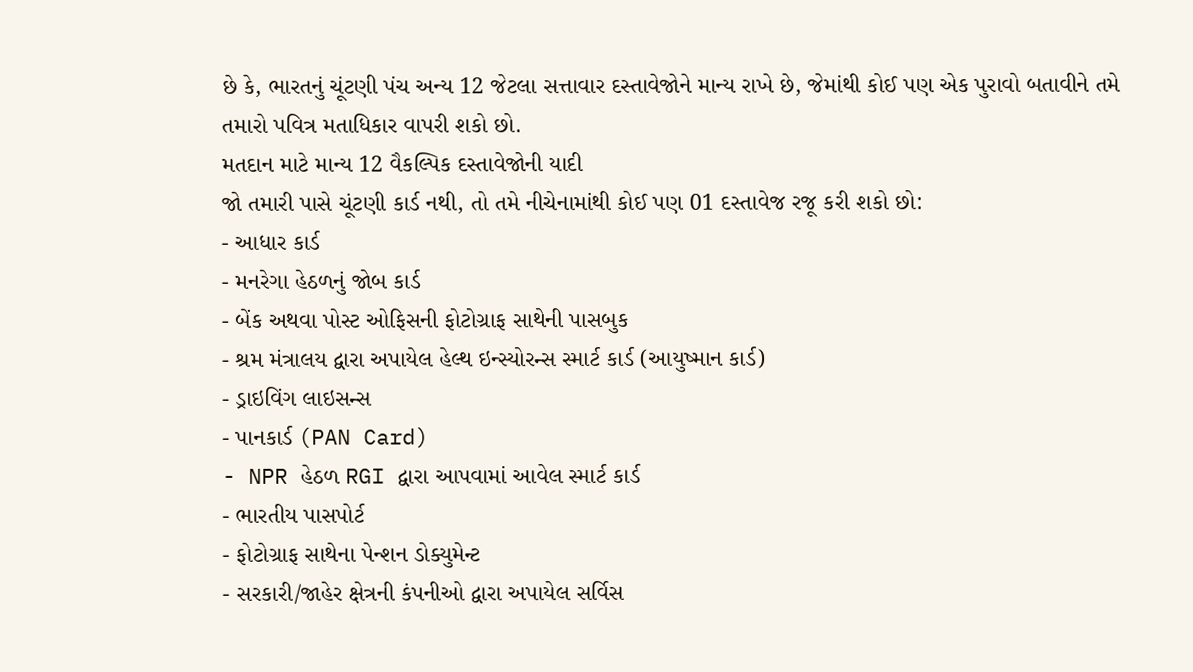છે કે, ભારતનું ચૂંટણી પંચ અન્ય 12 જેટલા સત્તાવાર દસ્તાવેજોને માન્ય રાખે છે, જેમાંથી કોઈ પણ એક પુરાવો બતાવીને તમે તમારો પવિત્ર મતાધિકાર વાપરી શકો છો.
મતદાન માટે માન્ય 12 વૈકલ્પિક દસ્તાવેજોની યાદી
જો તમારી પાસે ચૂંટણી કાર્ડ નથી, તો તમે નીચેનામાંથી કોઈ પણ 01 દસ્તાવેજ રજૂ કરી શકો છો:
- આધાર કાર્ડ
- મનરેગા હેઠળનું જોબ કાર્ડ
- બેંક અથવા પોસ્ટ ઓફિસની ફોટોગ્રાફ સાથેની પાસબુક
- શ્રમ મંત્રાલય દ્વારા અપાયેલ હેલ્થ ઇન્સ્યોરન્સ સ્માર્ટ કાર્ડ (આયુષ્માન કાર્ડ)
- ડ્રાઇવિંગ લાઇસન્સ
- પાનકાર્ડ (PAN Card)
- NPR હેઠળ RGI દ્વારા આપવામાં આવેલ સ્માર્ટ કાર્ડ
- ભારતીય પાસપોર્ટ
- ફોટોગ્રાફ સાથેના પેન્શન ડોક્યુમેન્ટ
- સરકારી/જાહેર ક્ષેત્રની કંપનીઓ દ્વારા અપાયેલ સર્વિસ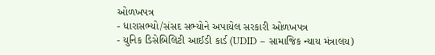ઓળખપત્ર
- ધારાસભ્યો/સંસદ સભ્યોને અપાયેલ સરકારી ઓળખપત્ર
- યુનિક ડિસેબિલિટી આઈડી કાર્ડ (UDID – સામાજિક ન્યાય મંત્રાલય)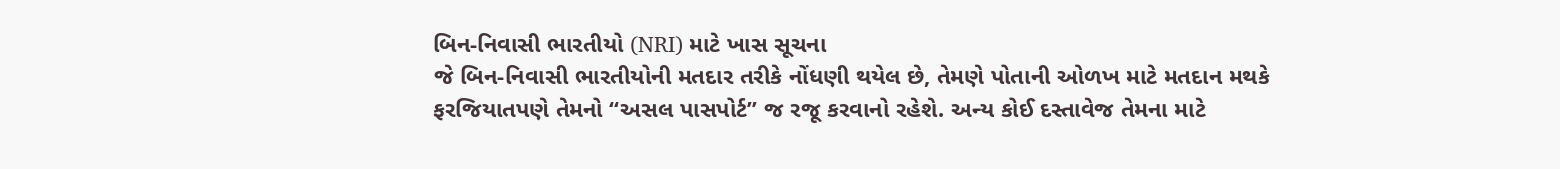બિન-નિવાસી ભારતીયો (NRI) માટે ખાસ સૂચના
જે બિન-નિવાસી ભારતીયોની મતદાર તરીકે નોંધણી થયેલ છે, તેમણે પોતાની ઓળખ માટે મતદાન મથકે ફરજિયાતપણે તેમનો “અસલ પાસપોર્ટ” જ રજૂ કરવાનો રહેશે. અન્ય કોઈ દસ્તાવેજ તેમના માટે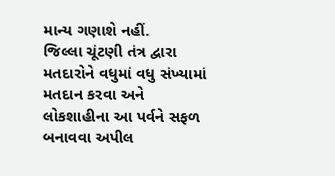માન્ય ગણાશે નહીં.
જિલ્લા ચૂંટણી તંત્ર દ્વારા મતદારોને વધુમાં વધુ સંખ્યામાં મતદાન કરવા અને લોકશાહીના આ પર્વને સફળ બનાવવા અપીલ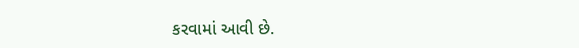કરવામાં આવી છે.